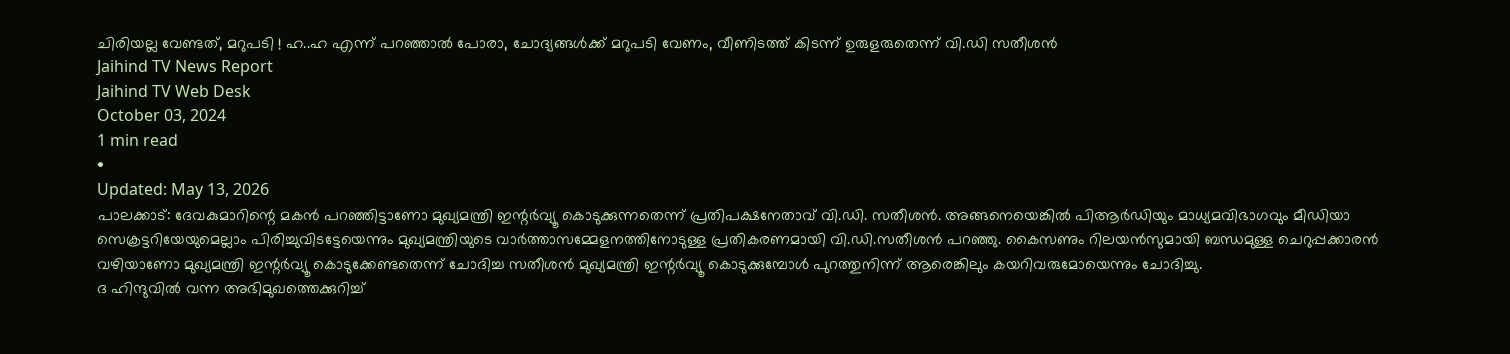ചിരിയല്ല വേണ്ടത്, മറുപടി ! ഹ..ഹ എന്ന് പറഞ്ഞാൽ പോരാ, ചോദ്യങ്ങൾക്ക് മറുപടി വേണം, വീണിടത്ത് കിടന്ന് ഉരുളരുതെന്ന് വി.ഡി സതീശൻ
Jaihind TV News Report
Jaihind TV Web Desk
October 03, 2024
1 min read
•
Updated: May 13, 2026
പാലക്കാട്: ദേവകുമാറിന്റെ മകൻ പറഞ്ഞിട്ടാണോ മുഖ്യമന്ത്രി ഇന്റർവ്യൂ കൊടുക്കുന്നതെന്ന് പ്രതിപക്ഷനേതാവ് വി.ഡി. സതീശൻ. അങ്ങനെയെങ്കിൽ പിആർഡിയും മാധ്യമവിഭാഗവും മീഡിയാ സെക്രട്ടറിയേയുമെല്ലാം പിരിച്ചുവിടട്ടേയെന്നും മുഖ്യമന്ത്രിയുടെ വാർത്താസമ്മേളനത്തിനോടുള്ള പ്രതികരണമായി വി.ഡി.സതീശൻ പറഞ്ഞു. കൈസണും റിലയൻസുമായി ബന്ധമുള്ള ചെറുപ്പക്കാരൻ വഴിയാണോ മുഖ്യമന്ത്രി ഇന്റർവ്യൂ കൊടുക്കേണ്ടതെന്ന് ചോദിച്ച സതീശൻ മുഖ്യമന്ത്രി ഇന്റർവ്യൂ കൊടുക്കുമ്പോൾ പുറത്തുനിന്ന് ആരെങ്കിലും കയറിവരുമോയെന്നും ചോദിച്ചു.
ദ ഹിന്ദുവിൽ വന്ന അഭിമുഖത്തെക്കുറിച്ച്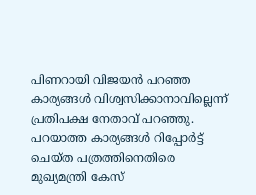പിണറായി വിജയൻ പറഞ്ഞ കാര്യങ്ങൾ വിശ്വസിക്കാനാവില്ലെന്ന് പ്രതിപക്ഷ നേതാവ് പറഞ്ഞു. പറയാത്ത കാര്യങ്ങൾ റിപ്പോർട്ട് ചെയ്ത പത്രത്തിനെതിരെ മുഖ്യമന്ത്രി കേസ്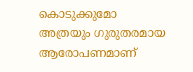കൊടുക്കുമോ അത്രയും ഗുരുതരമായ ആരോപണമാണ്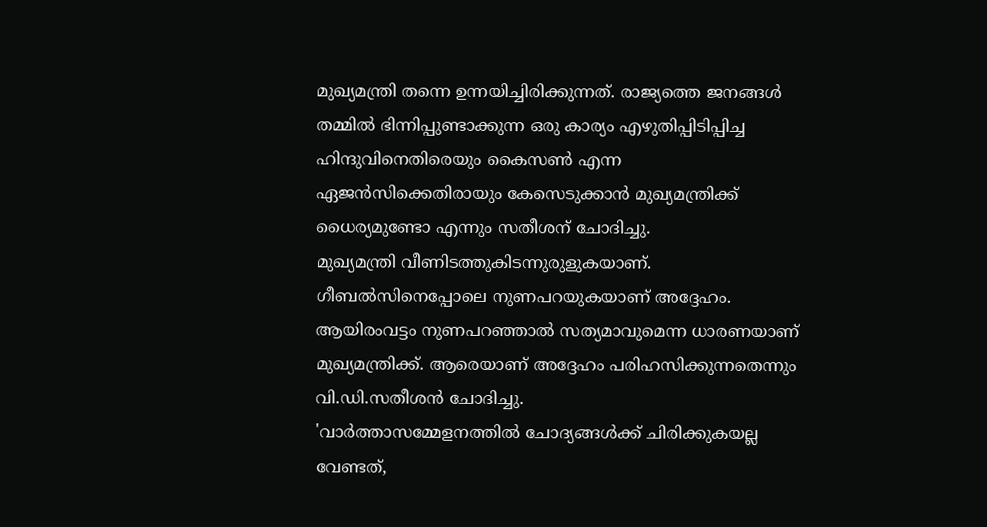മുഖ്യമന്ത്രി തന്നെ ഉന്നയിച്ചിരിക്കുന്നത്. രാജ്യത്തെ ജനങ്ങൾ തമ്മിൽ ഭിന്നിപ്പുണ്ടാക്കുന്ന ഒരു കാര്യം എഴുതിപ്പിടിപ്പിച്ച ഹിന്ദുവിനെതിരെയും കൈസൺ എന്ന ഏജൻസിക്കെതിരായും കേസെടുക്കാൻ മുഖ്യമന്ത്രിക്ക് ധൈര്യമുണ്ടോ എന്നും സതീശന് ചോദിച്ചു.
മുഖ്യമന്ത്രി വീണിടത്തുകിടന്നുരുളുകയാണ്. ഗീബൽസിനെപ്പോലെ നുണപറയുകയാണ് അദ്ദേഹം. ആയിരംവട്ടം നുണപറഞ്ഞാൽ സത്യമാവുമെന്ന ധാരണയാണ് മുഖ്യമന്ത്രിക്ക്. ആരെയാണ് അദ്ദേഹം പരിഹസിക്കുന്നതെന്നും വി.ഡി.സതീശൻ ചോദിച്ചു.
'വാർത്താസമ്മേളനത്തിൽ ചോദ്യങ്ങൾക്ക് ചിരിക്കുകയല്ല വേണ്ടത്,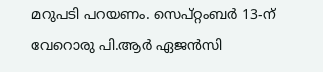മറുപടി പറയണം. സെപ്റ്റംബർ 13-ന് വേറൊരു പി.ആർ ഏജൻസി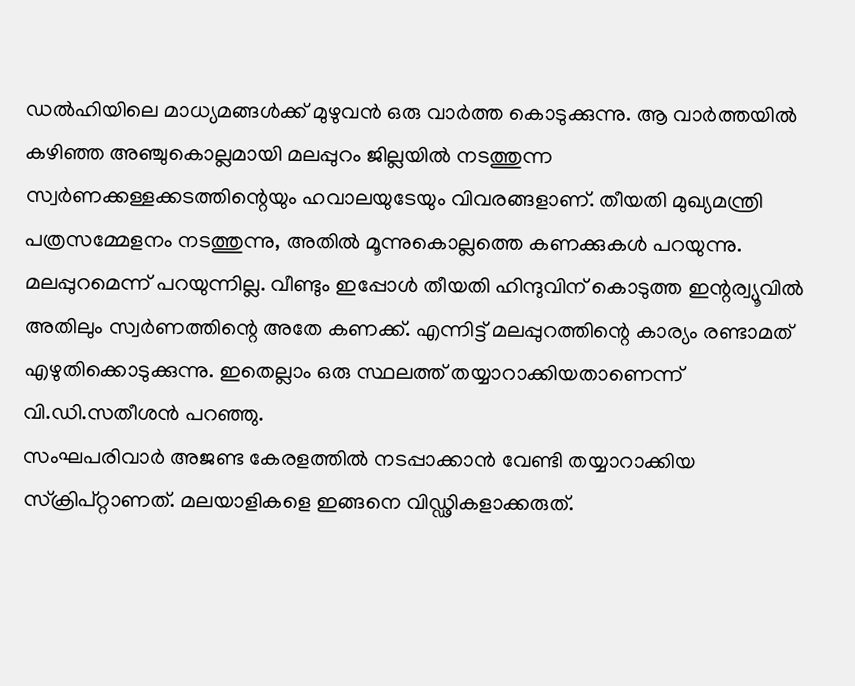ഡൽഹിയിലെ മാധ്യമങ്ങൾക്ക് മുഴുവൻ ഒരു വാർത്ത കൊടുക്കുന്നു. ആ വാർത്തയിൽ കഴിഞ്ഞ അഞ്ചുകൊല്ലമായി മലപ്പുറം ജില്ലയിൽ നടത്തുന്ന സ്വർണക്കള്ളക്കടത്തിന്റെയും ഹവാലയുടേയും വിവരങ്ങളാണ്. തീയതി മുഖ്യമന്ത്രി പത്രസമ്മേളനം നടത്തുന്നു, അതിൽ മൂന്നുകൊല്ലത്തെ കണക്കുകൾ പറയുന്നു. മലപ്പുറമെന്ന് പറയുന്നില്ല. വീണ്ടും ഇപ്പോൾ തീയതി ഹിന്ദുവിന് കൊടുത്ത ഇന്റര്വ്യൂവിൽ അതിലും സ്വർണത്തിന്റെ അതേ കണക്ക്. എന്നിട്ട് മലപ്പുറത്തിന്റെ കാര്യം രണ്ടാമത് എഴുതിക്കൊടുക്കുന്നു. ഇതെല്ലാം ഒരു സ്ഥലത്ത് തയ്യാറാക്കിയതാണെന്ന് വി.ഡി.സതീശൻ പറഞ്ഞു.
സംഘപരിവാർ അജണ്ട കേരളത്തിൽ നടപ്പാക്കാൻ വേണ്ടി തയ്യാറാക്കിയ സ്ക്രിപ്റ്റാണത്. മലയാളികളെ ഇങ്ങനെ വിഡ്ഢികളാക്കരുത്.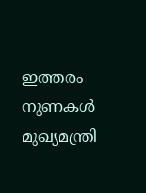ഇത്തരം നുണകൾ മുഖ്യമന്ത്രി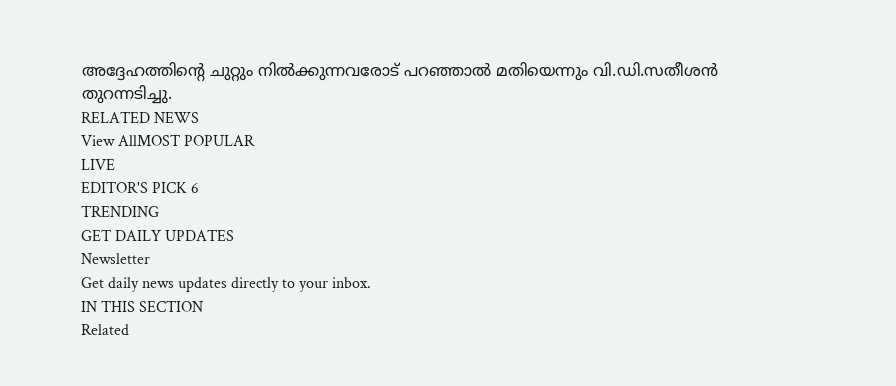അദ്ദേഹത്തിന്റെ ചുറ്റും നിൽക്കുന്നവരോട് പറഞ്ഞാൽ മതിയെന്നും വി.ഡി.സതീശൻ തുറന്നടിച്ചു.
RELATED NEWS
View AllMOST POPULAR
LIVE
EDITOR'S PICK 6
TRENDING
GET DAILY UPDATES
Newsletter
Get daily news updates directly to your inbox.
IN THIS SECTION
Related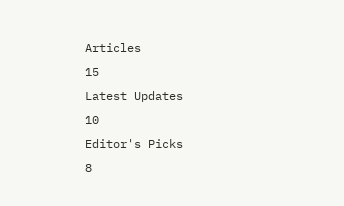Articles
15
Latest Updates
10
Editor's Picks
8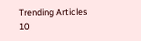Trending Articles
10